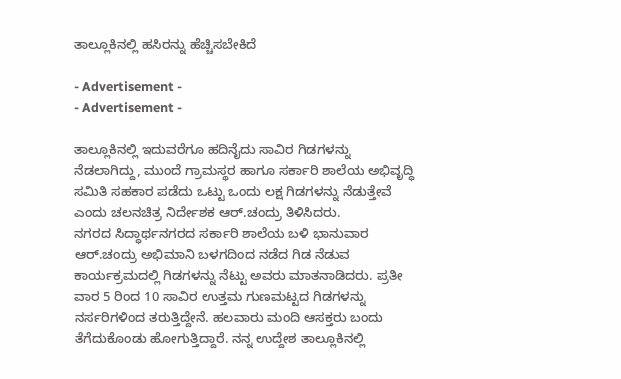ತಾಲ್ಲೂಕಿನಲ್ಲಿ ಹಸಿರನ್ನು ಹೆಚ್ಚಿಸಬೇಕಿದೆ

- Advertisement -
- Advertisement -

ತಾಲ್ಲೂಕಿನಲ್ಲಿ ಇದುವರೆಗೂ ಹದಿನೈದು ಸಾವಿರ ಗಿಡಗಳನ್ನು ನೆಡಲಾಗಿದ್ದು, ಮುಂದೆ ಗ್ರಾಮಸ್ಥರ ಹಾಗೂ ಸರ್ಕಾರಿ ಶಾಲೆಯ ಅಭಿವೃದ್ಧಿ ಸಮಿತಿ ಸಹಕಾರ ಪಡೆದು ಒಟ್ಟು ಒಂದು ಲಕ್ಷ ಗಿಡಗಳನ್ನು ನೆಡುತ್ತೇವೆ ಎಂದು ಚಲನಚಿತ್ರ ನಿರ್ದೇಶಕ ಆರ್‌.ಚಂದ್ರು ತಿಳಿಸಿದರು.
ನಗರದ ಸಿದ್ಧಾರ್ಥನಗರದ ಸರ್ಕಾರಿ ಶಾಲೆಯ ಬಳಿ ಭಾನುವಾರ ಆರ್‌.ಚಂದ್ರು ಅಭಿಮಾನಿ ಬಳಗದಿಂದ ನಡೆದ ಗಿಡ ನೆಡುವ ಕಾರ್ಯಕ್ರಮದಲ್ಲಿ ಗಿಡಗಳನ್ನು ನೆಟ್ಟು ಅವರು ಮಾತನಾಡಿದರು. ಪ್ರತೀ ವಾರ 5 ರಿಂದ 10 ಸಾವಿರ ಉತ್ತಮ ಗುಣಮಟ್ಟದ ಗಿಡಗಳನ್ನು ನರ್ಸರಿಗಳಿಂದ ತರುತ್ತಿದ್ದೇನೆ. ಹಲವಾರು ಮಂದಿ ಆಸಕ್ತರು ಬಂದು ತೆಗೆದುಕೊಂಡು ಹೋಗುತ್ತಿದ್ದಾರೆ. ನನ್ನ ಉದ್ದೇಶ ತಾಲ್ಲೂಕಿನಲ್ಲಿ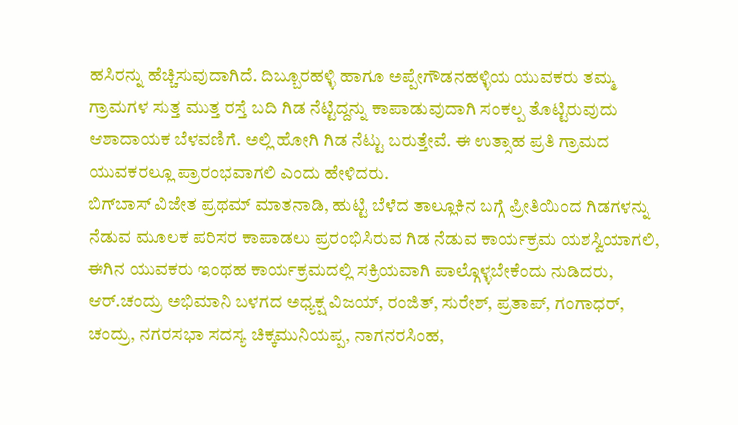ಹಸಿರನ್ನು ಹೆಚ್ಚಿಸುವುದಾಗಿದೆ. ದಿಬ್ಬೂರಹಳ್ಳಿ ಹಾಗೂ ಅಪ್ಪೇಗೌಡನಹಳ್ಳಿಯ ಯುವಕರು ತಮ್ಮ ಗ್ರಾಮಗಳ ಸುತ್ತ ಮುತ್ತ ರಸ್ತೆ ಬದಿ ಗಿಡ ನೆಟ್ಟಿದ್ದನ್ನು ಕಾಪಾಡುವುದಾಗಿ ಸಂಕಲ್ಪ ತೊಟ್ಟಿರುವುದು ಆಶಾದಾಯಕ ಬೆಳವಣಿಗೆ. ಅಲ್ಲಿ ಹೋಗಿ ಗಿಡ ನೆಟ್ಟು ಬರುತ್ತೇವೆ. ಈ ಉತ್ಸಾಹ ಪ್ರತಿ ಗ್ರಾಮದ ಯುವಕರಲ್ಲೂ ಪ್ರಾರಂಭವಾಗಲಿ ಎಂದು ಹೇಳಿದರು.
ಬಿಗ್‌ಬಾಸ್‌ ವಿಜೇತ ಪ್ರಥಮ್‌ ಮಾತನಾಡಿ, ಹುಟ್ಟಿ ಬೆಳೆದ ತಾಲ್ಲೂಕಿನ ಬಗ್ಗೆ ಪ್ರೀತಿಯಿಂದ ಗಿಡಗಳನ್ನು ನೆಡುವ ಮೂಲಕ ಪರಿಸರ ಕಾಪಾಡಲು ಪ್ರರಂಭಿಸಿರುವ ಗಿಡ ನೆಡುವ ಕಾರ್ಯಕ್ರಮ ಯಶಸ್ವಿಯಾಗಲಿ, ಈಗಿನ ಯುವಕರು ಇಂಥಹ ಕಾರ್ಯಕ್ರಮದಲ್ಲಿ ಸಕ್ರಿಯವಾಗಿ ಪಾಲ್ಗೊಳ್ಳಬೇಕೆಂದು ನುಡಿದರು, ಆರ್‌.ಚಂದ್ರು ಅಭಿಮಾನಿ ಬಳಗದ ಅಧ್ಯಕ್ಷ ವಿಜಯ್‌, ರಂಜಿತ್‌, ಸುರೇಶ್‌, ಪ್ರತಾಪ್‌, ಗಂಗಾಧರ್‌, ಚಂದ್ರು, ನಗರಸಭಾ ಸದಸ್ಯ ಚಿಕ್ಕಮುನಿಯಪ್ಪ, ನಾಗನರಸಿಂಹ,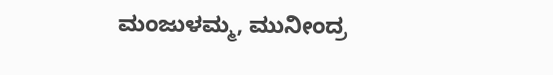ಮಂಜುಳಮ್ಮ, ಮುನೀಂದ್ರ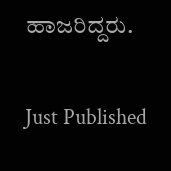ಹಾಜರಿದ್ದರು.

Just Published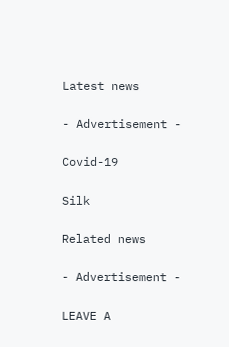Latest news

- Advertisement -

Covid-19

Silk

Related news

- Advertisement -

LEAVE A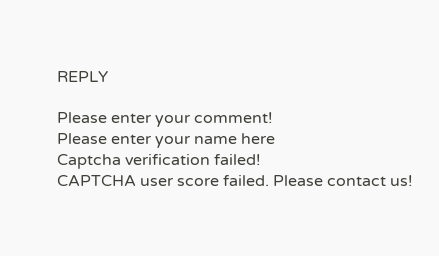REPLY

Please enter your comment!
Please enter your name here
Captcha verification failed!
CAPTCHA user score failed. Please contact us!